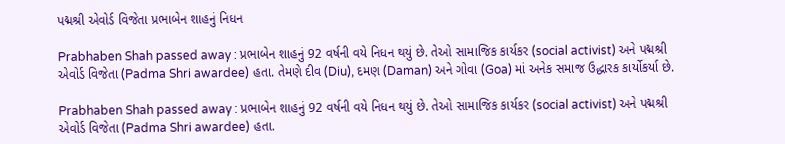પદ્મશ્રી એવોર્ડ વિજેતા પ્રભાબેન શાહનું નિધન

Prabhaben Shah passed away : પ્રભાબેન શાહનું 92 વર્ષની વયે નિધન થયું છે. તેઓ સામાજિક કાર્યકર (social activist) અને પદ્મશ્રી એવોર્ડ વિજેતા (Padma Shri awardee) હતા. તેમણે દીવ (Diu), દમણ (Daman) અને ગોવા (Goa) માં અનેક સમાજ ઉદ્ધારક કાર્યોકર્યા છે.

Prabhaben Shah passed away : પ્રભાબેન શાહનું 92 વર્ષની વયે નિધન થયું છે. તેઓ સામાજિક કાર્યકર (social activist) અને પદ્મશ્રી એવોર્ડ વિજેતા (Padma Shri awardee) હતા.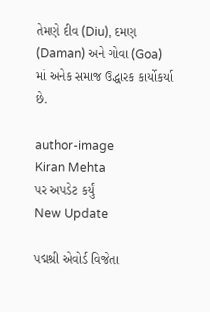તેમણે દીવ (Diu), દમણ (Daman) અને ગોવા (Goa) માં અનેક સમાજ ઉદ્ધારક કાર્યોકર્યા છે.

author-image
Kiran Mehta
પર અપડેટ કર્યું
New Update

પદ્મશ્રી એવોર્ડ વિજેતા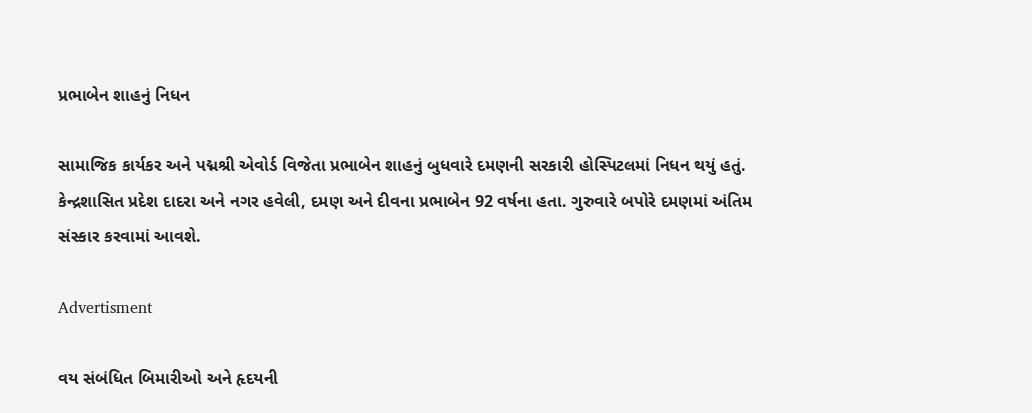પ્રભાબેન શાહનું નિધન

સામાજિક કાર્યકર અને પદ્મશ્રી એવોર્ડ વિજેતા પ્રભાબેન શાહનું બુધવારે દમણની સરકારી હોસ્પિટલમાં નિધન થયું હતું. કેન્દ્રશાસિત પ્રદેશ દાદરા અને નગર હવેલી, દમણ અને દીવના પ્રભાબેન 92 વર્ષના હતા. ગુરુવારે બપોરે દમણમાં અંતિમ સંસ્કાર કરવામાં આવશે.

Advertisment

વય સંબંધિત બિમારીઓ અને હૃદયની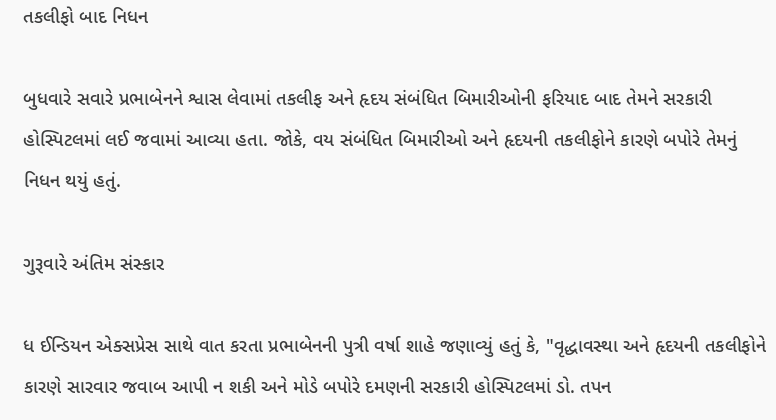તકલીફો બાદ નિધન

બુધવારે સવારે પ્રભાબેનને શ્વાસ લેવામાં તકલીફ અને હૃદય સંબંધિત બિમારીઓની ફરિયાદ બાદ તેમને સરકારી હોસ્પિટલમાં લઈ જવામાં આવ્યા હતા. જોકે, વય સંબંધિત બિમારીઓ અને હૃદયની તકલીફોને કારણે બપોરે તેમનું નિધન થયું હતું.

ગુરૂવારે અંતિમ સંસ્કાર

ધ ઈન્ડિયન એક્સપ્રેસ સાથે વાત કરતા પ્રભાબેનની પુત્રી વર્ષા શાહે જણાવ્યું હતું કે, "વૃદ્ધાવસ્થા અને હૃદયની તકલીફોને કારણે સારવાર જવાબ આપી ન શકી અને મોડે બપોરે દમણની સરકારી હોસ્પિટલમાં ડો. તપન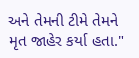અને તેમની ટીમે તેમને મૃત જાહેર કર્યા હતા."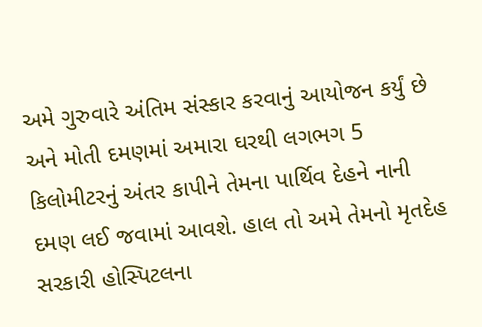અમે ગુરુવારે અંતિમ સંસ્કાર કરવાનું આયોજન કર્યું છે અને મોતી દમણમાં અમારા ઘરથી લગભગ 5 કિલોમીટરનું અંતર કાપીને તેમના પાર્થિવ દેહને નાની દમણ લઈ જવામાં આવશે. હાલ તો અમે તેમનો મૃતદેહ સરકારી હોસ્પિટલના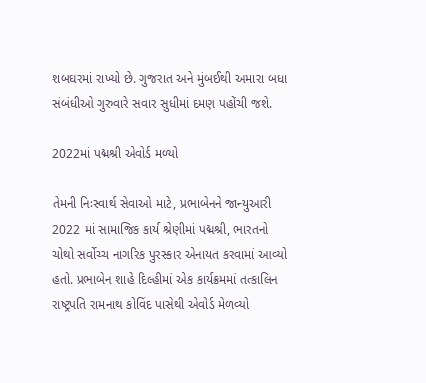શબઘરમાં રાખ્યો છે. ગુજરાત અને મુંબઈથી અમારા બધા સંબંધીઓ ગુરુવારે સવાર સુધીમાં દમણ પહોંચી જશે.

2022માં પદ્મશ્રી એવોર્ડ મળ્યો

તેમની નિઃસ્વાર્થ સેવાઓ માટે, પ્રભાબેનને જાન્યુઆરી 2022 માં સામાજિક કાર્ય શ્રેણીમાં પદ્મશ્રી, ભારતનો ચોથો સર્વોચ્ચ નાગરિક પુરસ્કાર એનાયત કરવામાં આવ્યો હતો. પ્રભાબેન શાહે દિલ્હીમાં એક કાર્યક્રમમાં તત્કાલિન રાષ્ટ્રપતિ રામનાથ કોવિંદ પાસેથી એવોર્ડ મેળવ્યો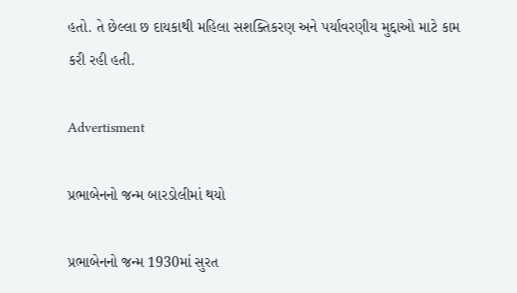હતો. તે છેલ્લા છ દાયકાથી મહિલા સશક્તિકરણ અને પર્યાવરણીય મુદ્દાઓ માટે કામ કરી રહી હતી.

Advertisment

પ્રભાબેનનો જન્મ બારડોલીમાં થયો

પ્રભાબેનનો જન્મ 1930માં સુરત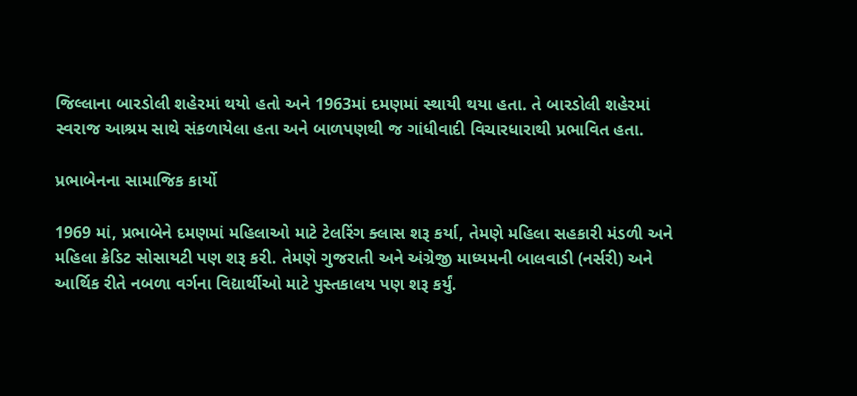જિલ્લાના બારડોલી શહેરમાં થયો હતો અને 1963માં દમણમાં સ્થાયી થયા હતા. તે બારડોલી શહેરમાં સ્વરાજ આશ્રમ સાથે સંકળાયેલા હતા અને બાળપણથી જ ગાંધીવાદી વિચારધારાથી પ્રભાવિત હતા.

પ્રભાબેનના સામાજિક કાર્યો

1969 માં, પ્રભાબેને દમણમાં મહિલાઓ માટે ટેલરિંગ ક્લાસ શરૂ કર્યા, તેમણે મહિલા સહકારી મંડળી અને મહિલા ક્રેડિટ સોસાયટી પણ શરૂ કરી. તેમણે ગુજરાતી અને અંગ્રેજી માધ્યમની બાલવાડી (નર્સરી) અને આર્થિક રીતે નબળા વર્ગના વિદ્યાર્થીઓ માટે પુસ્તકાલય પણ શરૂ કર્યું.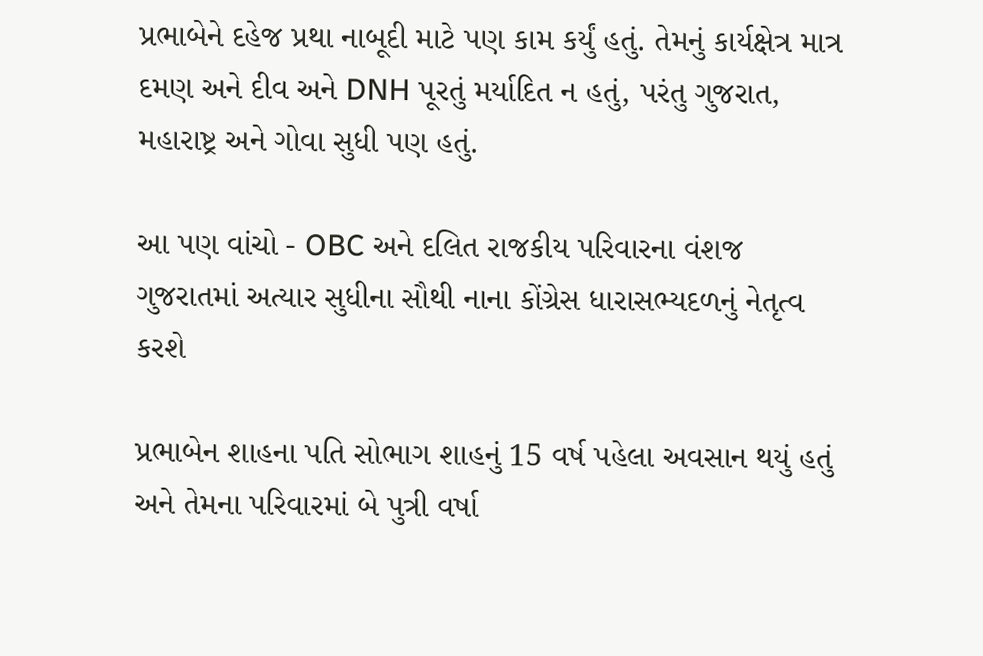પ્રભાબેને દહેજ પ્રથા નાબૂદી માટે પણ કામ કર્યું હતું. તેમનું કાર્યક્ષેત્ર માત્ર દમણ અને દીવ અને DNH પૂરતું મર્યાદિત ન હતું, પરંતુ ગુજરાત, મહારાષ્ટ્ર અને ગોવા સુધી પણ હતું.

આ પણ વાંચો - OBC અને દલિત રાજકીય પરિવારના વંશજ ગુજરાતમાં અત્યાર સુધીના સૌથી નાના કોંગ્રેસ ધારાસભ્યદળનું નેતૃત્વ કરશે

પ્રભાબેન શાહના પતિ સોભાગ શાહનું 15 વર્ષ પહેલા અવસાન થયું હતું અને તેમના પરિવારમાં બે પુત્રી વર્ષા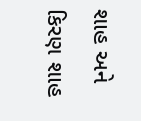શાહ અને કિરણ શાહ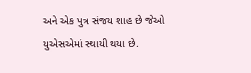અને એક પુત્ર સંજય શાહ છે જેઓ યુએસએમાં સ્થાયી થયા છે.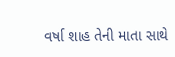વર્ષા શાહ તેની માતા સાથે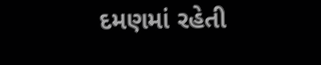દમણમાં રહેતી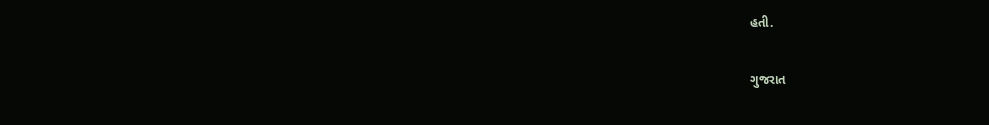હતી.

ગુજરાત